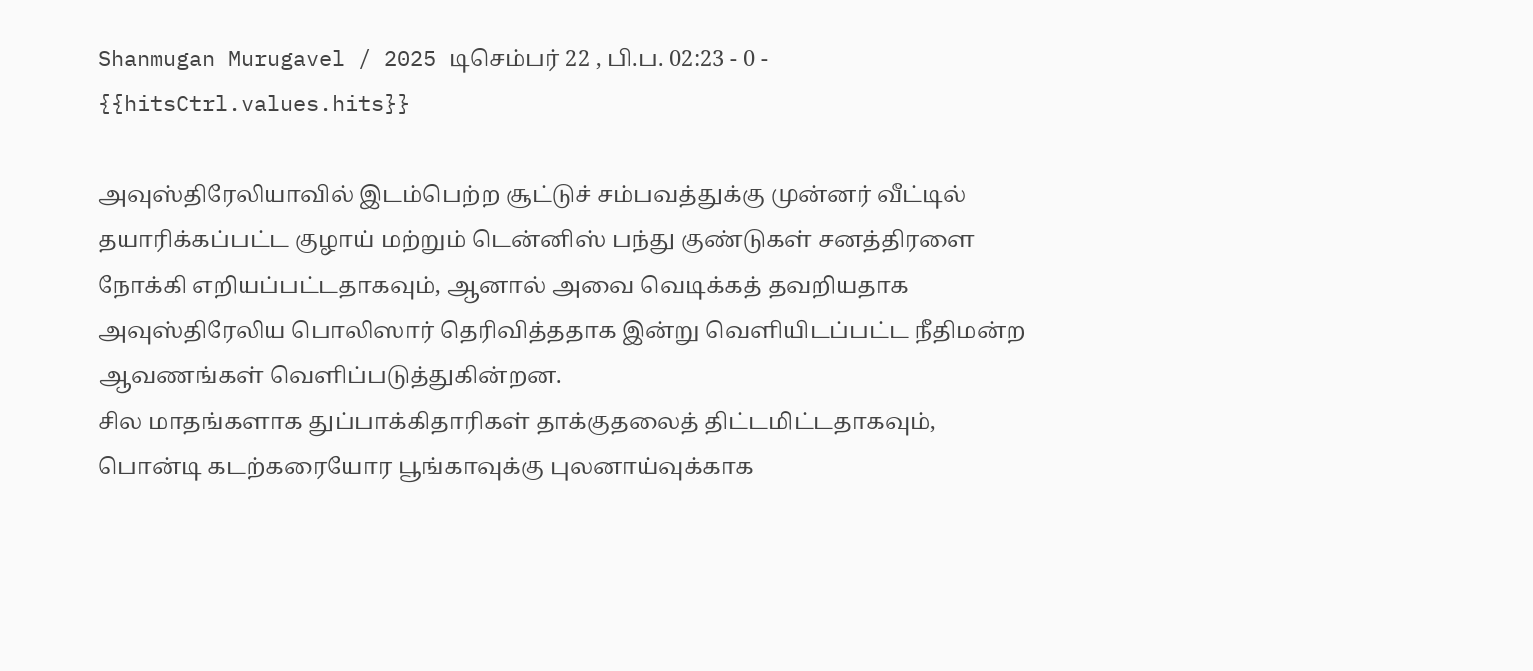Shanmugan Murugavel / 2025 டிசெம்பர் 22 , பி.ப. 02:23 - 0 - {{hitsCtrl.values.hits}}

அவுஸ்திரேலியாவில் இடம்பெற்ற சூட்டுச் சம்பவத்துக்கு முன்னர் வீட்டில் தயாரிக்கப்பட்ட குழாய் மற்றும் டென்னிஸ் பந்து குண்டுகள் சனத்திரளை நோக்கி எறியப்பட்டதாகவும், ஆனால் அவை வெடிக்கத் தவறியதாக அவுஸ்திரேலிய பொலிஸார் தெரிவித்ததாக இன்று வெளியிடப்பட்ட நீதிமன்ற ஆவணங்கள் வெளிப்படுத்துகின்றன.
சில மாதங்களாக துப்பாக்கிதாரிகள் தாக்குதலைத் திட்டமிட்டதாகவும், பொன்டி கடற்கரையோர பூங்காவுக்கு புலனாய்வுக்காக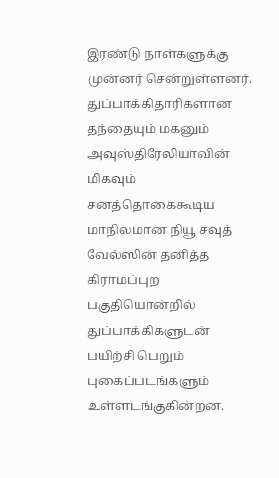இரண்டு நாள்களுக்கு முன்னர் சென்றுள்ளனர்.
துப்பாக்கிதாரிகளான தந்தையும் மகனும் அவுஸ்திரேலியாவின் மிகவும் சனத்தொகைகூடிய மாநிலமான நியூ சவுத் வேல்ஸின் தனித்த கிராமப்புற பகுதியொன்றில் துப்பாக்கிகளுடன் பயிற்சி பெறும் புகைப்படங்களும் உள்ளடங்குகின்றன.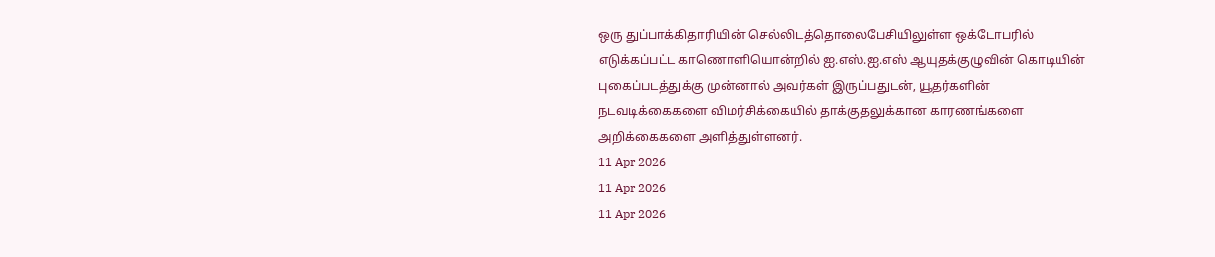ஒரு துப்பாக்கிதாரியின் செல்லிடத்தொலைபேசியிலுள்ள ஒக்டோபரில் எடுக்கப்பட்ட காணொளியொன்றில் ஐ.எஸ்.ஐ.எஸ் ஆயுதக்குழுவின் கொடியின் புகைப்படத்துக்கு முன்னால் அவர்கள் இருப்பதுடன், யூதர்களின் நடவடிக்கைகளை விமர்சிக்கையில் தாக்குதலுக்கான காரணங்களை அறிக்கைகளை அளித்துள்ளனர்.
11 Apr 2026
11 Apr 2026
11 Apr 2026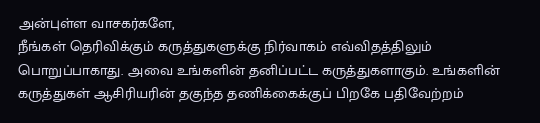அன்புள்ள வாசகர்களே,
நீங்கள் தெரிவிக்கும் கருத்துகளுக்கு நிர்வாகம் எவ்விதத்திலும் பொறுப்பாகாது. அவை உங்களின் தனிப்பட்ட கருத்துகளாகும். உங்களின் கருத்துகள் ஆசிரியரின் தகுந்த தணிக்கைக்குப் பிறகே பதிவேற்றம்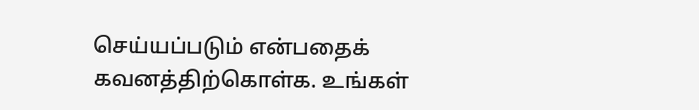செய்யப்படும் என்பதைக் கவனத்திற்கொள்க. உங்கள்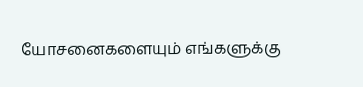யோசனைகளையும் எங்களுக்கு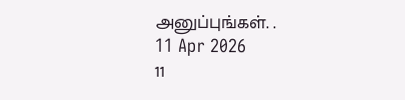அனுப்புங்கள். .
11 Apr 2026
11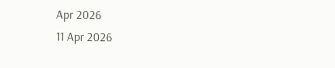Apr 2026
11 Apr 2026